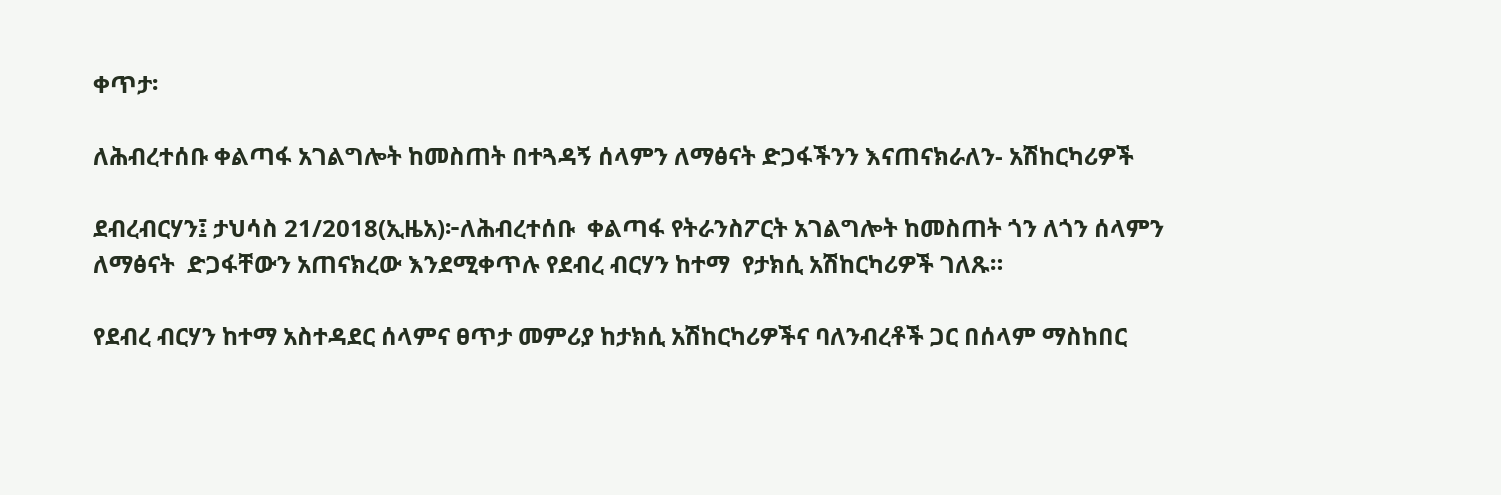ቀጥታ፡

ለሕብረተሰቡ ቀልጣፋ አገልግሎት ከመስጠት በተጓዳኝ ሰላምን ለማፅናት ድጋፋችንን እናጠናክራለን- አሽከርካሪዎች

ደብረብርሃን፤ ታህሳስ 21/2018(ኢዜአ)፦ለሕብረተሰቡ  ቀልጣፋ የትራንስፖርት አገልግሎት ከመስጠት ጎን ለጎን ሰላምን ለማፅናት  ድጋፋቸውን አጠናክረው እንደሚቀጥሉ የደብረ ብርሃን ከተማ  የታክሲ አሽከርካሪዎች ገለጹ።

የደብረ ብርሃን ከተማ አስተዳደር ሰላምና ፀጥታ መምሪያ ከታክሲ አሽከርካሪዎችና ባለንብረቶች ጋር በሰላም ማስከበር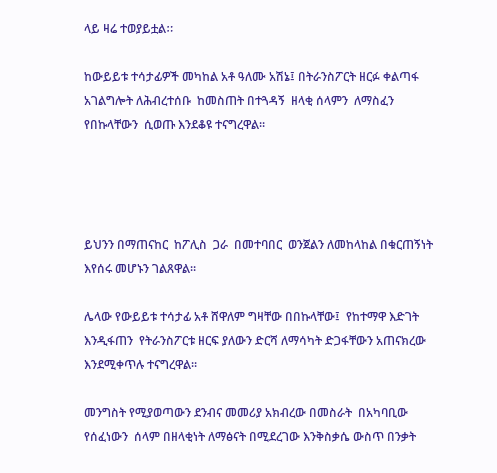ላይ ዛሬ ተወያይቷልⵆ

ከውይይቱ ተሳታፊዎች መካከል አቶ ዓለሙ አሽኔ፤ በትራንስፖርት ዘርፉ ቀልጣፋ አገልግሎት ለሕብረተሰቡ  ከመስጠት በተጓዳኝ  ዘላቂ ሰላምን  ለማስፈን የበኩላቸውን  ሲወጡ እንደቆዩ ተናግረዋል።




ይህንን በማጠናከር  ከፖሊስ  ጋራ  በመተባበር  ወንጀልን ለመከላከል በቁርጠኝነት እየሰሩ መሆኑን ገልጸዋል።

ሌላው የውይይቱ ተሳታፊ አቶ ሸዋለም ግዛቸው በበኩላቸው፤  የከተማዋ እድገት እንዲፋጠን  የትራንስፖርቱ ዘርፍ ያለውን ድርሻ ለማሳካት ድጋፋቸውን አጠናክረው እንደሚቀጥሉ ተናግረዋል።

መንግስት የሚያወጣውን ደንብና መመሪያ አክብረው በመስራት  በአካባቢው የሰፈነውን  ሰላም በዘላቂነት ለማፅናት በሚደረገው እንቅስቃሴ ውስጥ በንቃት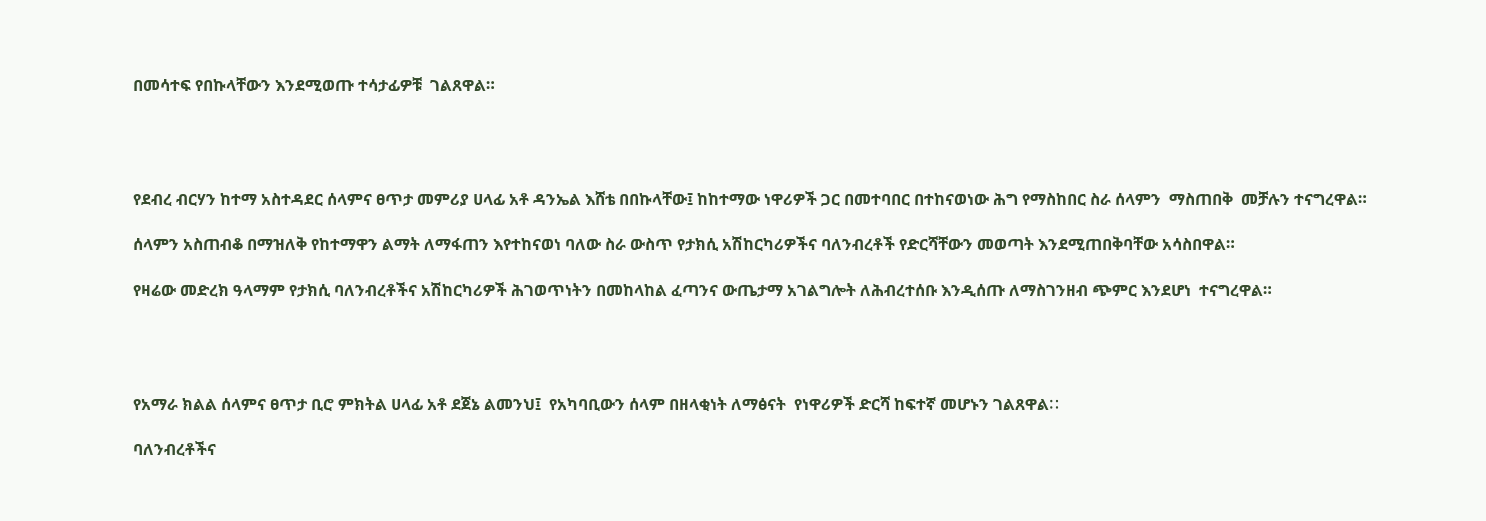በመሳተፍ የበኩላቸውን እንደሚወጡ ተሳታፊዎቹ  ገልጸዋል።




የደብረ ብርሃን ከተማ አስተዳደር ሰላምና ፀጥታ መምሪያ ሀላፊ አቶ ዳንኤል እሸቴ በበኩላቸው፤ ከከተማው ነዋሪዎች ጋር በመተባበር በተከናወነው ሕግ የማስከበር ስራ ሰላምን  ማስጠበቅ  መቻሉን ተናግረዋል።

ሰላምን አስጠብቆ በማዝለቅ የከተማዋን ልማት ለማፋጠን እየተከናወነ ባለው ስራ ውስጥ የታክሲ አሽከርካሪዎችና ባለንብረቶች የድርሻቸውን መወጣት እንደሚጠበቅባቸው አሳስበዋል።

የዛሬው መድረክ ዓላማም የታክሲ ባለንብረቶችና አሽከርካሪዎች ሕገወጥነትን በመከላከል ፈጣንና ውጤታማ አገልግሎት ለሕብረተሰቡ እንዲሰጡ ለማስገንዘብ ጭምር እንደሆነ  ተናግረዋል።




የአማራ ክልል ሰላምና ፀጥታ ቢሮ ምክትል ሀላፊ አቶ ደጀኔ ልመንህ፤  የአካባቢውን ሰላም በዘላቂነት ለማፅናት  የነዋሪዎች ድርሻ ከፍተኛ መሆኑን ገልጸዋልⵆ

ባለንብረቶችና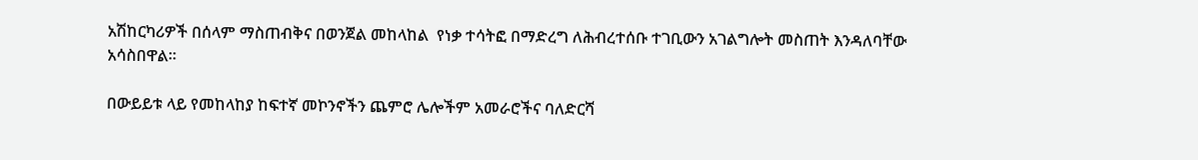አሽከርካሪዎች በሰላም ማስጠብቅና በወንጀል መከላከል  የነቃ ተሳትፎ በማድረግ ለሕብረተሰቡ ተገቢውን አገልግሎት መስጠት እንዳለባቸው አሳስበዋል።

በውይይቱ ላይ የመከላከያ ከፍተኛ መኮንኖችን ጨምሮ ሌሎችም አመራሮችና ባለድርሻ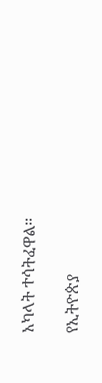አካላት ተሳትፈዋል።

የኢትዮጵያ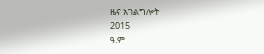ዜና አገልግሎት
2015
ዓ.ም